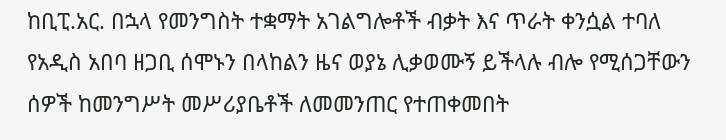ከቢፒ.አር. በኋላ የመንግስት ተቋማት አገልግሎቶች ብቃት እና ጥራት ቀንሷል ተባለ
የአዲስ አበባ ዘጋቢ ሰሞኑን በላከልን ዜና ወያኔ ሊቃወሙኝ ይችላሉ ብሎ የሚሰጋቸውን ሰዎች ከመንግሥት መሥሪያቤቶች ለመመንጠር የተጠቀመበት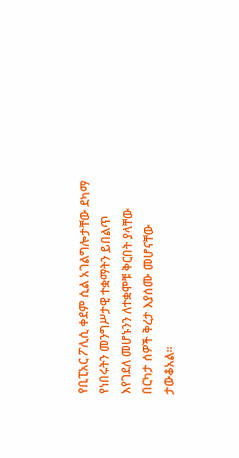የቢፒአር ፖሊሲ ቀደም ሲል አገልግሎታቸው ደካማ የነበሩትን መንግሥታዊ ተቋማትን ይበልጥ እየገደለ መሆኑንን ለተቋሞቹ ቅርበት ያላቸው በርካታ ሰዎች ቅረታ እያሰሙ መሆናቸው ታውቆአል።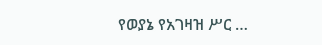የወያኔ የአገዛዝ ሥር …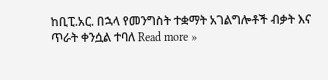ከቢፒ.አር. በኋላ የመንግስት ተቋማት አገልግሎቶች ብቃት እና ጥራት ቀንሷል ተባለ Read more »